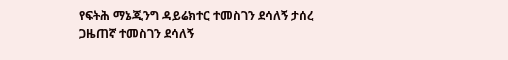የፍትሕ ማኔጂንግ ዳይሬክተር ተመስገን ደሳለኝ ታሰረ
ጋዜጠኛ ተመስገን ደሳለኝ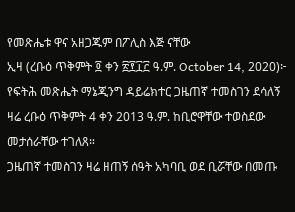የመጽሔቱ ዋና አዘጋጁም በፖሊስ እጅ ናቸው
ኢዛ (ረቡዕ ጥቅምት ፬ ቀን ፳፻፲፫ ዓ.ም. October 14, 2020)፦ የፍትሕ መጽሔት ማኔጂንግ ዳይሬክተር ጋዜጠኛ ተመስገን ደሳለኝ ዛሬ ረቡዕ ጥቅምት 4 ቀን 2013 ዓ.ም. ከቢሮዋቸው ተወስደው መታሰራቸው ተገለጸ።
ጋዜጠኛ ተመስገን ዛሬ ዘጠኝ ሰዓት አካባቢ ወደ ቢሯቸው በመጡ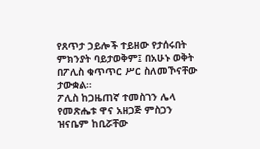የጸጥታ ኃይሎች ተይዘው የታሰሩበት ምክንያት ባይታወቅም፤ በአሁኑ ወቅት በፖሊስ ቁጥጥር ሥር ስለመኾናቸው ታውቋል።
ፖሊስ ከጋዜጠኛ ተመስገን ሌላ የመጽሔቱ ዋና አዘጋጅ ምስጋን ዝናቤም ከቢሯቸው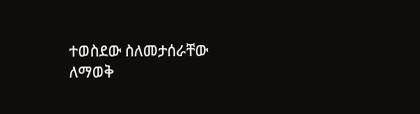ተወስደው ስለመታሰራቸው ለማወቅ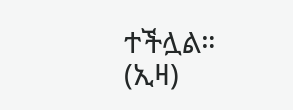ተችሏል። (ኢዛ)